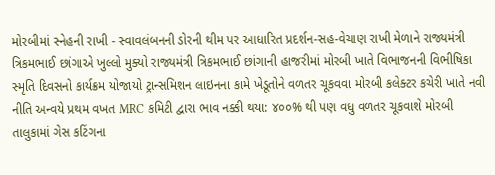મોરબીમાં સ્નેહની રાખી - સ્વાવલંબનની ડોરની થીમ પર આધારિત પ્રદર્શન-સહ-વેચાણ રાખી મેળાને રાજ્યમંત્રી ત્રિકમભાઈ છાંગાએ ખુલ્લો મુક્યો રાજ્યમંત્રી ત્રિકમભાઈ છાંગાની હાજરીમાં મોરબી ખાતે વિભાજનની વિભીષિકા સ્મૃતિ દિવસનો કાર્યક્રમ યોજાયો ટ્રાન્સમિશન લાઇનના કામે ખેડૂતોને વળતર ચૂકવવા મોરબી કલેક્ટર કચેરી ખાતે નવી નીતિ અન્વયે પ્રથમ વખત MRC કમિટી દ્વારા ભાવ નક્કી થયા: ૪૦૦% થી પણ વધુ વળતર ચૂકવાશે મોરબી તાલુકામાં ગેસ કટિંગના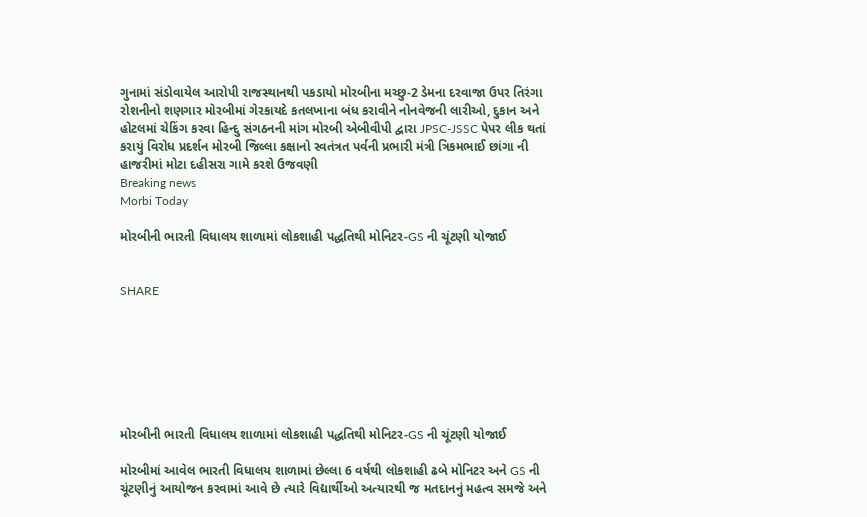ગુનામાં સંડોવાયેલ આરોપી રાજસ્થાનથી પકડાયો મોરબીના મચ્છુ-2 ડેમના દરવાજા ઉપર તિરંગા રોશનીનો શણગાર મોરબીમાં ગેરકાયદે કતલખાના બંધ કરાવીને નોનવેજની લારીઓ, દુકાન અને હોટલમાં ચેકિંગ કરવા હિન્દુ સંગઠનની માંગ મોરબી એબીવીપી દ્વારા JPSC-JSSC પેપર લીક થતાં કરાયું વિરોધ પ્રદર્શન મોરબી જિલ્લા કક્ષાનો સ્વતંત્રત પર્વની પ્રભારી મંત્રી ત્રિકમભાઈ છાંગા ની હાજરીમાં મોટા દહીસરા ગામે કરશે ઉજવણી
Breaking news
Morbi Today

મોરબીની ભારતી વિધાલય શાળામાં લોકશાહી પદ્ધતિથી મોનિટર-GS ની ચૂંટણી યોજાઈ


SHARE







મોરબીની ભારતી વિધાલય શાળામાં લોકશાહી પદ્ધતિથી મોનિટર-GS ની ચૂંટણી યોજાઈ

મોરબીમાં આવેલ ભારતી વિધાલય શાળામાં છેલ્લા 6 વર્ષથી લોકશાહી ઢબે મોનિટર અને GS ની ચૂંટણીનું આયોજન કરવામાં આવે છે ત્યારે વિદ્યાર્થીઓ અત્યારથી જ મતદાનનું મહત્વ સમજે અને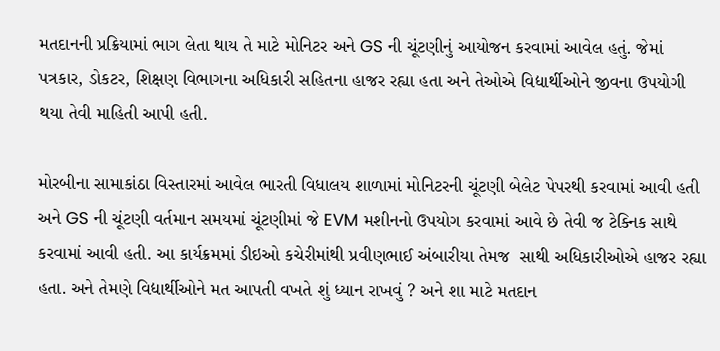મતદાનની પ્રક્રિયામાં ભાગ લેતા થાય તે માટે મોનિટર અને GS ની ચૂંટણીનું આયોજન કરવામાં આવેલ હતું. જેમાં પત્રકાર, ડોકટર, શિક્ષણ વિભાગના અધિકારી સહિતના હાજર રહ્યા હતા અને તેઓએ વિદ્યાર્થીઓને જીવના ઉપયોગી થયા તેવી માહિતી આપી હતી.

મોરબીના સામાકાંઠા વિસ્તારમાં આવેલ ભારતી વિધાલય શાળામાં મોનિટરની ચૂંટણી બેલેટ પેપરથી કરવામાં આવી હતી અને GS ની ચૂંટણી વર્તમાન સમયમાં ચૂંટણીમાં જે EVM મશીનનો ઉપયોગ કરવામાં આવે છે તેવી જ ટેક્નિક સાથે કરવામાં આવી હતી. આ કાર્યક્રમમાં ડીઇઓ કચેરીમાંથી પ્રવીણભાઈ અંબારીયા તેમજ  સાથી અધિકારીઓએ હાજર રહ્યા હતા. અને તેમણે વિદ્યાર્થીઓને મત આપતી વખતે શું ધ્યાન રાખવું ? અને શા માટે મતદાન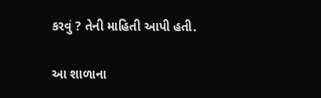કરવું ? તેની માહિતી આપી હતી.

આ શાળાના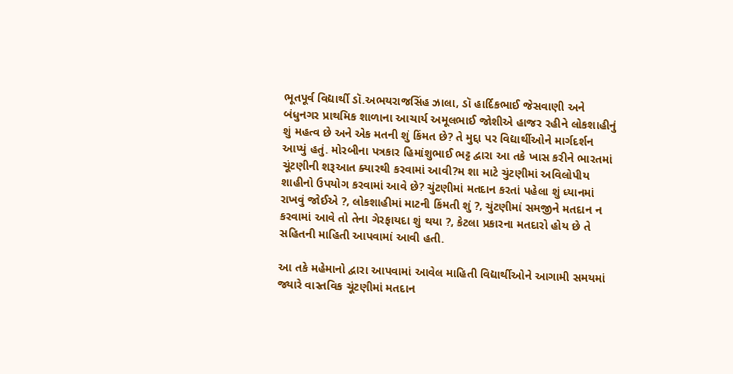ભૂતપૂર્વ વિદ્યાર્થી ડૉ.અભયરાજસિંહ ઝાલા, ડૉ હાર્દિકભાઈ જેસવાણી અને બંધુનગર પ્રાથમિક શાળાના આચાર્ય અમૂલભાઈ જોશીએ હાજર રહીને લોકશાહીનું શું મહત્વ છે અને એક મતની શું કિંમત છે? તે મુદ્દા પર વિદ્યાર્થીઓને માર્ગદર્શન આપ્યું હતું. મોરબીના પત્રકાર હિમાંશુભાઈ ભટ્ટ દ્વારા આ તકે ખાસ કરીને ભારતમાં ચૂંટણીની શરૂઆત ક્યારથી કરવામાં આવી?મ શા માટે ચુંટણીમાં અવિલોપીય શાહીનો ઉપયોગ કરવામાં આવે છે? ચુંટણીમાં મતદાન કરતાં પહેલા શું ધ્યાનમાં રાખવું જોઈએ ?, લોકશાહીમાં માટની કિંમતી શું ?, ચુંટણીમાં સમજીને મતદાન ન કરવામાં આવે તો તેના ગેરફાયદા શું થયા ?, કેટલા પ્રકારના મતદારો હોય છે તે સહિતની માહિતી આપવામાં આવી હતી.

આ તકે મહેમાનો દ્વારા આપવામાં આવેલ માહિતી વિદ્યાર્થીઓને આગામી સમયમાં જ્યારે વાસ્તવિક ચૂંટણીમાં મતદાન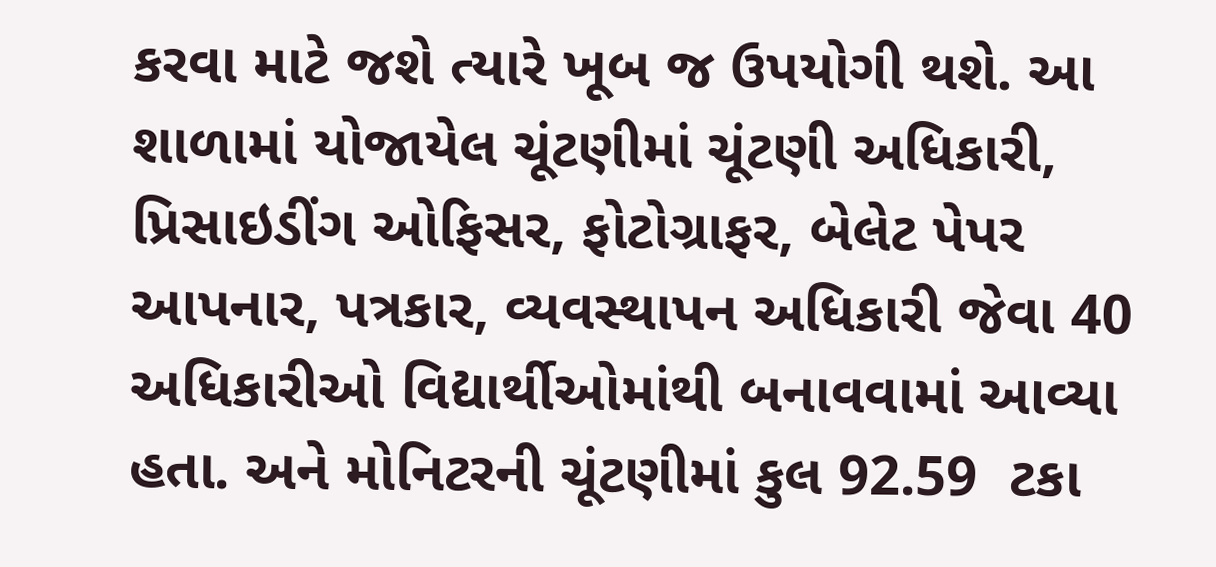કરવા માટે જશે ત્યારે ખૂબ જ ઉપયોગી થશે. આ શાળામાં યોજાયેલ ચૂંટણીમાં ચૂંટણી અધિકારી, પ્રિસાઇડીંગ ઓફિસર, ફોટોગ્રાફર, બેલેટ પેપર આપનાર, પત્રકાર, વ્યવસ્થાપન અધિકારી જેવા 40 અધિકારીઓ વિદ્યાર્થીઓમાંથી બનાવવામાં આવ્યા હતા. અને મોનિટરની ચૂંટણીમાં કુલ 92.59  ટકા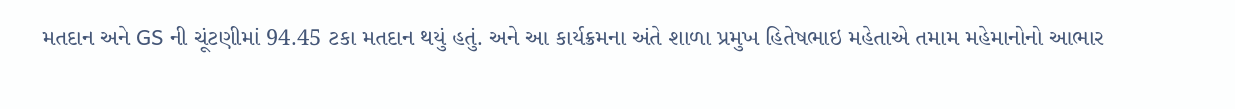મતદાન અને GS ની ચૂંટણીમાં 94.45 ટકા મતદાન થયું હતું. અને આ કાર્યક્રમના અંતે શાળા પ્રમુખ હિતેષભાઇ મહેતાએ તમામ મહેમાનોનો આભાર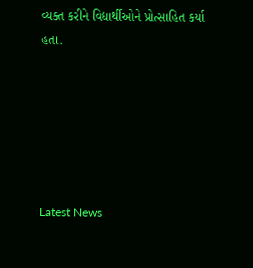વ્યક્ત કરીને વિદ્યાર્થીઓને પ્રોત્સાહિત કર્યા હતા.






Latest News